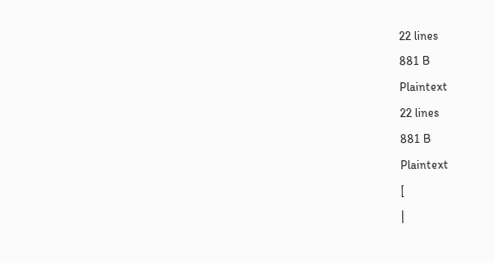22 lines
881 B
Plaintext
22 lines
881 B
Plaintext
[
|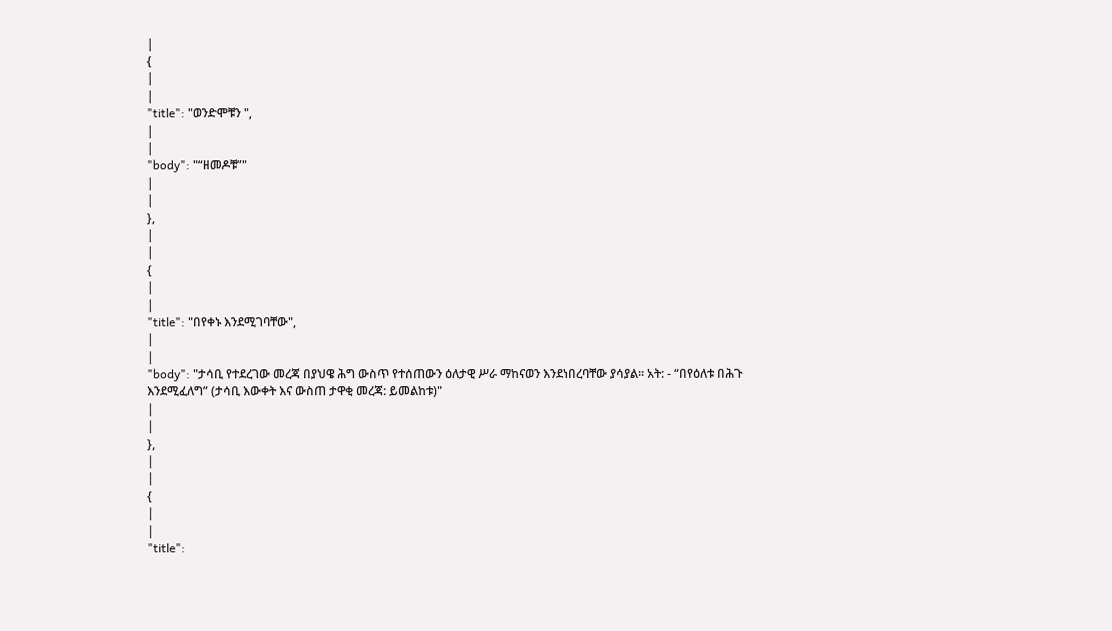|
{
|
|
"title": "ወንድሞቹን ",
|
|
"body": "“ዘመዶቹ”"
|
|
},
|
|
{
|
|
"title": "በየቀኑ እንደሚገባቸው",
|
|
"body": "ታሳቢ የተደረገው መረጃ በያህዌ ሕግ ውስጥ የተሰጠውን ዕለታዊ ሥራ ማከናወን እንደነበረባቸው ያሳያል፡፡ አት: - “በየዕለቱ በሕጉ እንደሚፈለግ” (ታሳቢ እውቀት እና ውስጠ ታዋቂ መረጃ: ይመልከቱ)"
|
|
},
|
|
{
|
|
"title":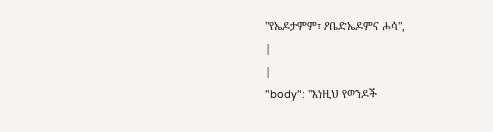"የኤዶታምም፣ ዖቤድኤዶምና ሖሳ",
|
|
"body": "እነዚህ የወንዶች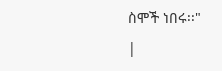ስሞች ነበሩ፡፡"
|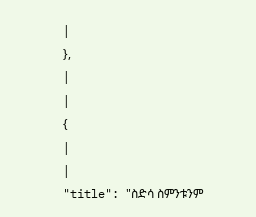|
},
|
|
{
|
|
"title": "ስድሳ ስምንቱንም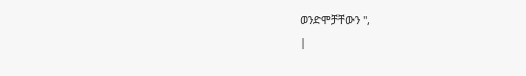ወንድሞቻቸውን ",
|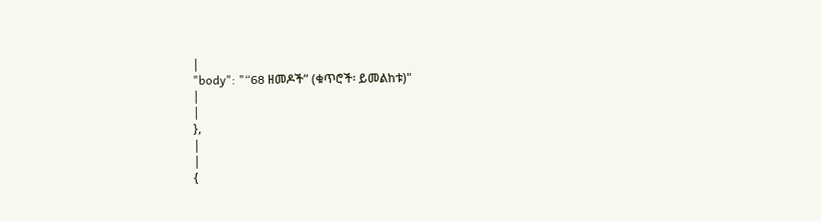|
"body": "“68 ዘመዶች” (ቁጥሮች፡ ይመልከቱ)"
|
|
},
|
|
{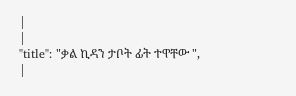|
|
"title": "ቃል ኪዳን ታቦት ፊት ተዋቸው ",
|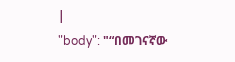|
"body": "“በመገናኛው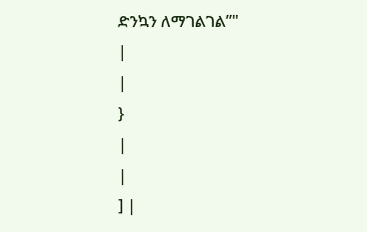ድንኳን ለማገልገል”"
|
|
}
|
|
] |